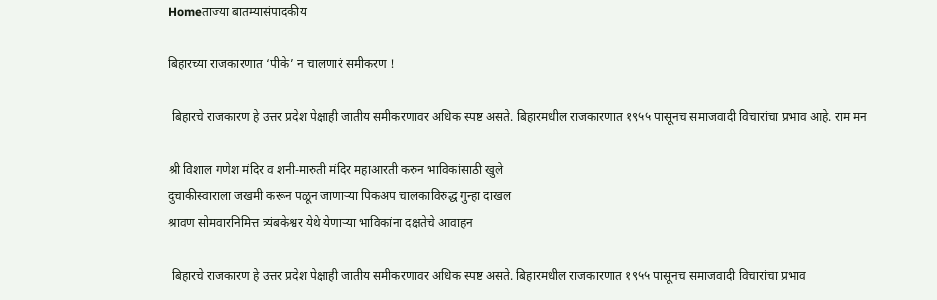Homeताज्या बातम्यासंपादकीय

बिहारच्या राजकारणात ‘पीके’ न चालणारं समीकरण !

 बिहारचे राजकारण हे उत्तर प्रदेश पेक्षाही जातीय समीकरणावर अधिक स्पष्ट असते. बिहारमधील राजकारणात १९५५ पासूनच समाजवादी विचारांचा प्रभाव आहे. राम मन

श्री विशाल गणेश मंदिर व शनी-मारुती मंदिर महाआरती करुन भाविकांसाठी खुले
दुचाकीस्वाराला जखमी करून पळून जाणाऱ्या पिकअप चालकाविरुद्ध गुन्हा दाखल
श्रावण सोमवारनिमित्त त्र्यंबकेश्वर येथे येणाऱ्या भाविकांना दक्षतेचे आवाहन

 बिहारचे राजकारण हे उत्तर प्रदेश पेक्षाही जातीय समीकरणावर अधिक स्पष्ट असते. बिहारमधील राजकारणात १९५५ पासूनच समाजवादी विचारांचा प्रभाव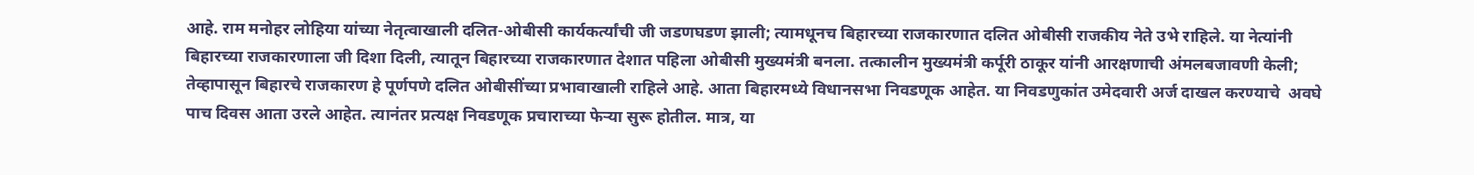आहे. राम मनोहर लोहिया यांच्या नेतृत्वाखाली दलित-ओबीसी कार्यकर्त्यांची जी जडणघडण झाली; त्यामधूनच बिहारच्या राजकारणात दलित ओबीसी राजकीय नेते उभे राहिले. या नेत्यांनी बिहारच्या राजकारणाला जी दिशा दिली, त्यातून बिहारच्या राजकारणात देशात पहिला ओबीसी मुख्यमंत्री बनला. तत्कालीन मुख्यमंत्री कर्पूरी ठाकूर यांनी आरक्षणाची अंमलबजावणी केली; तेव्हापासून बिहारचे राजकारण हे पूर्णपणे दलित ओबीसींच्या प्रभावाखाली राहिले आहे. आता बिहारमध्ये विधानसभा निवडणूक आहेत. या निवडणुकांत उमेदवारी अर्ज दाखल करण्याचे  अवघे पाच दिवस आता उरले आहेत. त्यानंतर प्रत्यक्ष निवडणूक प्रचाराच्या फेऱ्या सुरू होतील. मात्र, या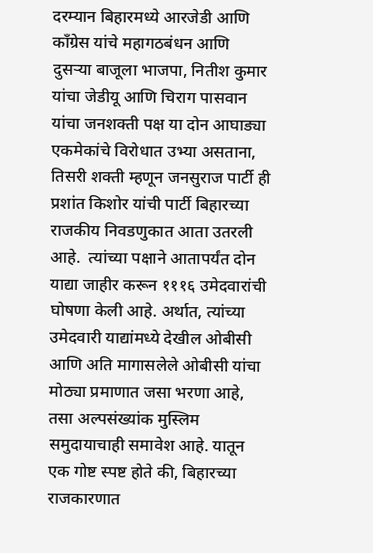दरम्यान बिहारमध्ये आरजेडी आणि काँग्रेस यांचे महागठबंधन आणि दुसऱ्या बाजूला भाजपा, नितीश कुमार यांचा जेडीयू आणि चिराग पासवान यांचा जनशक्ती पक्ष या दोन आघाड्या एकमेकांचे विरोधात उभ्या असताना, तिसरी शक्ती म्हणून जनसुराज पार्टी ही प्रशांत किशोर यांची पार्टी बिहारच्या राजकीय निवडणुकात आता उतरली आहे.  त्यांच्या पक्षाने आतापर्यंत दोन याद्या जाहीर करून १११६ उमेदवारांची घोषणा केली आहे. अर्थात, त्यांच्या उमेदवारी याद्यांमध्ये देखील ओबीसी आणि अति मागासलेले ओबीसी यांचा मोठ्या प्रमाणात जसा भरणा आहे, तसा अल्पसंख्यांक मुस्लिम समुदायाचाही समावेश आहे. यातून एक गोष्ट स्पष्ट होते की, बिहारच्या राजकारणात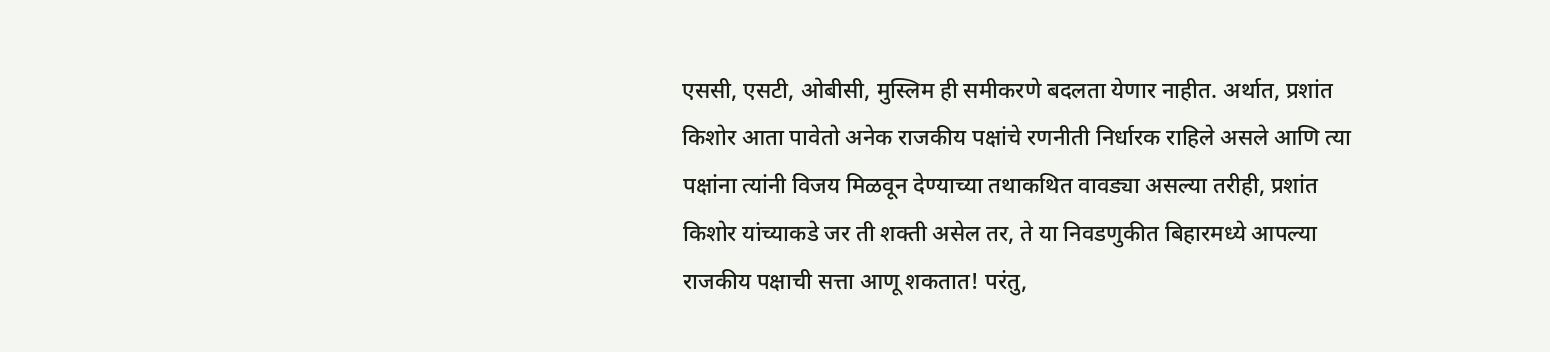एससी, एसटी, ओबीसी, मुस्लिम ही समीकरणे बदलता येणार नाहीत. अर्थात, प्रशांत किशोर आता पावेतो अनेक राजकीय पक्षांचे रणनीती निर्धारक राहिले असले आणि त्या पक्षांना त्यांनी विजय मिळवून देण्याच्या तथाकथित वावड्या असल्या तरीही, प्रशांत किशोर यांच्याकडे जर ती शक्ती असेल तर, ते या निवडणुकीत बिहारमध्ये आपल्या राजकीय पक्षाची सत्ता आणू शकतात! परंतु,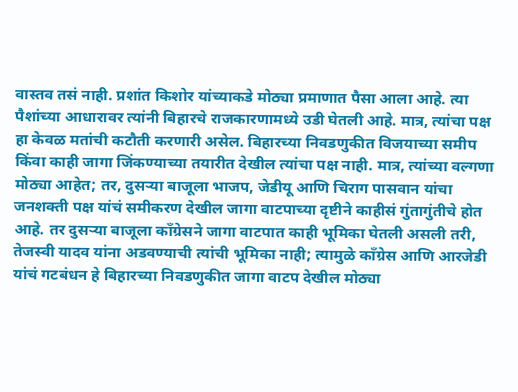वास्तव तसं नाही. प्रशांत किशोर यांच्याकडे मोठ्या प्रमाणात पैसा आला आहे. त्या पैशांच्या आधारावर त्यांनी बिहारचे राजकारणामध्ये उडी घेतली आहे. मात्र, त्यांचा पक्ष हा केवळ मतांची कटौती करणारी असेल. बिहारच्या निवडणुकीत विजयाच्या समीप किंवा काही जागा जिंकण्याच्या तयारीत देखील त्यांचा पक्ष नाही. मात्र, त्यांच्या वल्गणा मोठ्या आहेत; तर, दुसऱ्या बाजूला भाजप, जेडीयू आणि चिराग पासवान यांचा जनशक्ती पक्ष यांचं समीकरण देखील जागा वाटपाच्या दृष्टीने काहीसं गुंतागुंतीचे होत आहे. तर दुसऱ्या बाजूला काँग्रेसने जागा वाटपात काही भूमिका घेतली असली तरी, तेजस्वी यादव यांना अडवण्याची त्यांची भूमिका नाही; त्यामुळे काँग्रेस आणि आरजेडी यांचं गटबंधन हे बिहारच्या निवडणुकीत जागा वाटप देखील मोठ्या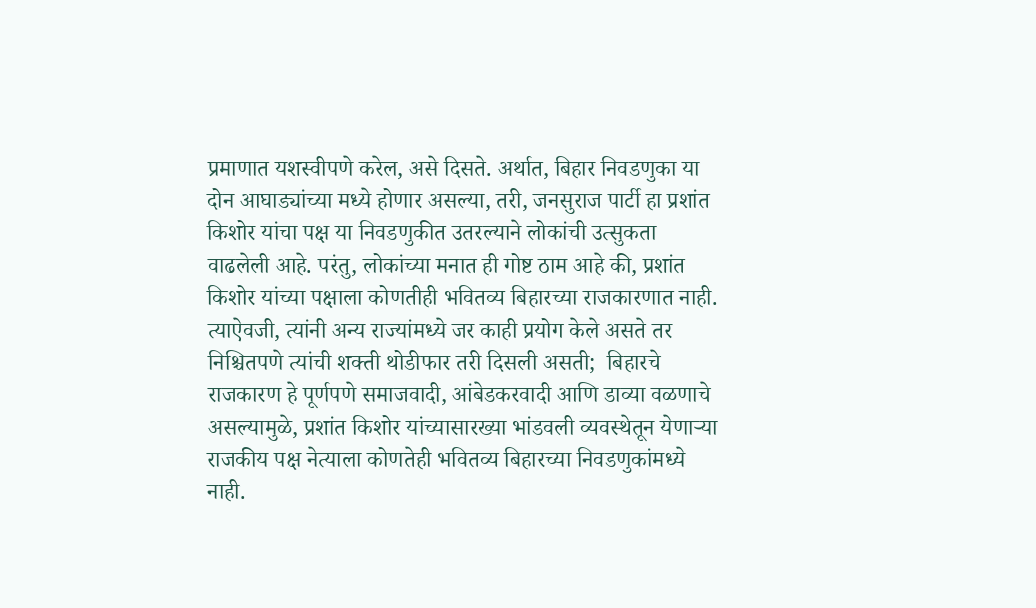प्रमाणात यशस्वीपणे करेल, असे दिसते. अर्थात, बिहार निवडणुका या दोन आघाड्यांच्या मध्ये होणार असल्या, तरी, जनसुराज पार्टी हा प्रशांत किशोर यांचा पक्ष या निवडणुकीत उतरल्याने लोकांची उत्सुकता वाढलेली आहे. परंतु, लोकांच्या मनात ही गोष्ट ठाम आहे की, प्रशांत किशोर यांच्या पक्षाला कोणतीही भवितव्य बिहारच्या राजकारणात नाही. त्याऐवजी, त्यांनी अन्य राज्यांमध्ये जर काही प्रयोग केले असते तर निश्चितपणे त्यांची शक्ती थोडीफार तरी दिसली असती;  बिहारचे राजकारण हे पूर्णपणे समाजवादी, आंबेडकरवादी आणि डाव्या वळणाचे असल्यामुळे, प्रशांत किशोर यांच्यासारख्या भांडवली व्यवस्थेतून येणाऱ्या राजकीय पक्ष नेत्याला कोणतेही भवितव्य बिहारच्या निवडणुकांमध्ये नाही.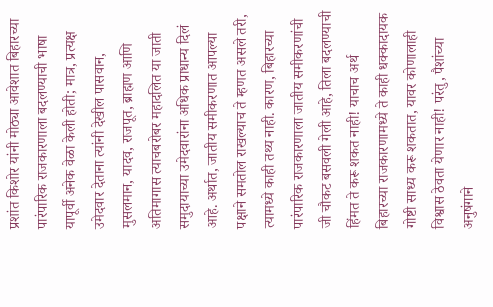प्रशांत किशोर यांनी मोठ्या आवेशात बिहारच्या पारंपारिक राजकारणाला बदलण्याची भाषा यापूर्वी अनेक वेळा केली होती; मात्र, प्रत्यक्ष उमेदवार देताना त्यांनी देखील पासवान, मुसलमान, यादव, राजपूत, ब्राह्मण आणि अतिमागास त्याचबरोबर महादलित या जाती समुदायाच्या उमेदवारांना अधिक प्राधान्य दिलं आहे. अर्थात, जातीय समीकरणात आपल्या पक्षाने समतोल राखल्याच ते म्हणत असले तरी, त्यामध्ये काही तथ्य नाही. कारण, बिहारच्या पारंपारिक राजकारणाला जातीय समीकरणांची जी चौकट बसवली गेली आहे, तिला बदलण्याची हिंमत ते करू शकत नाही! याचाच अर्थ बिहारच्या राजकारणामध्ये ते काही धक्कादायक गोष्टी साध्य करू शकतात, यावर कोणालाही विश्वास ठेवता येणार नाही! परंतु, पैशांच्या अनुषंगाने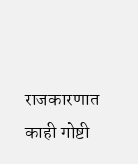राजकारणात काही गोष्टी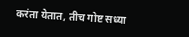करंता येतात, तीच गोष्ट सध्या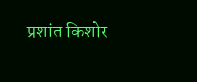प्रशांत किशोर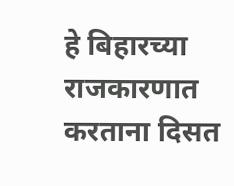हे बिहारच्या राजकारणात करताना दिसत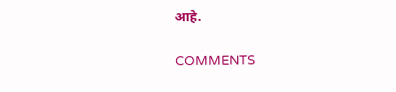आहे.

COMMENTS